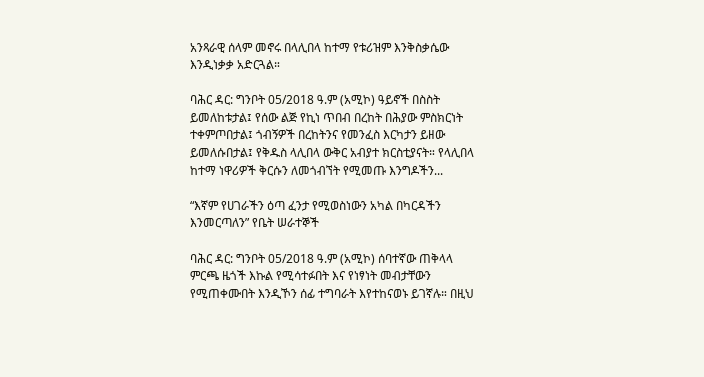አንጻራዊ ሰላም መኖሩ በላሊበላ ከተማ የቱሪዝም እንቅስቃሴው እንዲነቃቃ አድርጓል።

ባሕር ዳር: ግንቦት 05/2018 ዓ.ም (አሚኮ) ዓይኖች በስስት ይመለከቱታል፤ የሰው ልጅ የኪነ ጥበብ በረከት በሕያው ምስክርነት ተቀምጦበታል፤ ጎብኝዎች በረከትንና የመንፈስ እርካታን ይዘው ይመለሱበታል፤ የቅዱስ ላሊበላ ውቅር አብያተ ክርስቲያናት። የላሊበላ ከተማ ነዋሪዎች ቅርሱን ለመጎብኘት የሚመጡ እንግዶችን...

“እኛም የሀገራችን ዕጣ ፈንታ የሚወስነውን አካል በካርዳችን እንመርጣለን” የቤት ሠራተኞች

ባሕር ዳር: ግንቦት 05/2018 ዓ.ም (አሚኮ) ሰባተኛው ጠቅላላ ምርጫ ዜጎች እኩል የሚሳተፉበት እና የነፃነት መብታቸውን የሚጠቀሙበት እንዲኾን ሰፊ ተግባራት እየተከናወኑ ይገኛሉ። በዚህ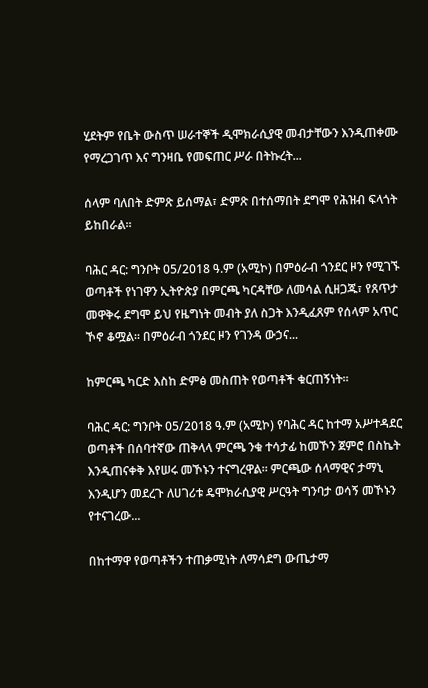ሂደትም የቤት ውስጥ ሠራተኞች ዲሞክራሲያዊ መብታቸውን እንዲጠቀሙ የማረጋገጥ እና ግንዛቤ የመፍጠር ሥራ በትኩረት...

ሰላም ባለበት ድምጽ ይሰማል፣ ድምጽ በተሰማበት ደግሞ የሕዝብ ፍላጎት ይከበራል።

ባሕር ዳር: ግንቦት 05/2018 ዓ.ም (አሚኮ) በምዕራብ ጎንደር ዞን የሚገኙ ወጣቶች የነገዋን ኢትዮጵያ በምርጫ ካርዳቸው ለመሳል ሲዘጋጁ፣ የጸጥታ መዋቅሩ ደግሞ ይህ የዜግነት መብት ያለ ስጋት እንዲፈጸም የሰላም አጥር ኾኖ ቆሟል። በምዕራብ ጎንደር ዞን የገንዳ ውኃና...

ከምርጫ ካርድ እስከ ድምፅ መስጠት የወጣቶች ቁርጠኝነት።

ባሕር ዳር: ግንቦት 05/2018 ዓ.ም (አሚኮ) የባሕር ዳር ከተማ አሥተዳደር ወጣቶች በሰባተኛው ጠቅላላ ምርጫ ንቁ ተሳታፊ ከመኾን ጀምሮ በስኬት እንዲጠናቀቅ እየሠሩ መኾኑን ተናግረዋል። ምርጫው ሰላማዊና ታማኒ እንዲሆን መደረጉ ለሀገሪቱ ዴሞክራሲያዊ ሥርዓት ግንባታ ወሳኝ መኾኑን የተናገረው...

በከተማዋ የወጣቶችን ተጠቃሚነት ለማሳደግ ውጤታማ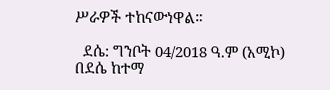ሥራዎች ተከናውነዋል።

  ደሴ: ግንቦት 04/2018 ዓ.ም (አሚኮ) በደሴ ከተማ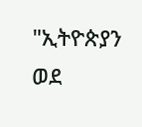"ኢትዮጵያን ወደ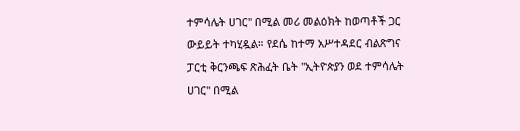ተምሳሌት ሀገር" በሚል መሪ መልዕክት ከወጣቶች ጋር ውይይት ተካሂዷል። የደሴ ከተማ አሥተዳደር ብልጽግና ፓርቲ ቅርንጫፍ ጽሕፈት ቤት "ኢትዮጵያን ወደ ተምሳሌት ሀገር" በሚል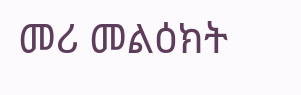መሪ መልዕክት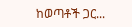ከወጣቶች ጋር...